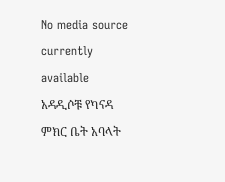No media source currently available
አዳዲሶቹ የካናዳ ምክር ቤት አባላት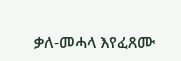ቃለ-መሓላ እየፈጸሙ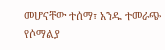መሆናቸው ተሰማ፣ አንዱ ተመራጭ የሶማልያ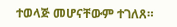ተወላጅ መሆናቸውም ተገለጸ።